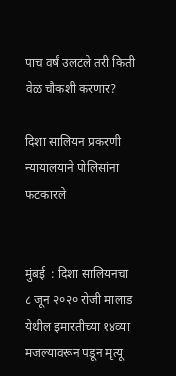पाच वर्षं उलटले तरी किती वेळ चौकशी करणार?

दिशा सालियन प्रकरणी न्यायालयाने पोलिसांना फटकारले


मुंबई  : दिशा सालियनचा ८ जून २०२० रोजी मालाड येथील इमारतीच्या १४व्या मजल्यावरून पडून मृत्यू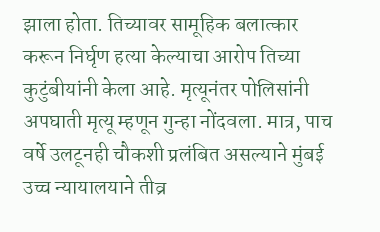झाला होता. तिच्यावर सामूहिक बलात्कार करून निर्घृण हत्या केल्याचा आरोप तिच्या कुटुंबीयांनी केला आहे. मृत्यूनंतर पोलिसांनी अपघाती मृत्यू म्हणून गुन्हा नोंदवला. मात्र, पाच वर्षे उलटूनही चौकशी प्रलंबित असल्याने मुंबई उच्च न्यायालयाने तीव्र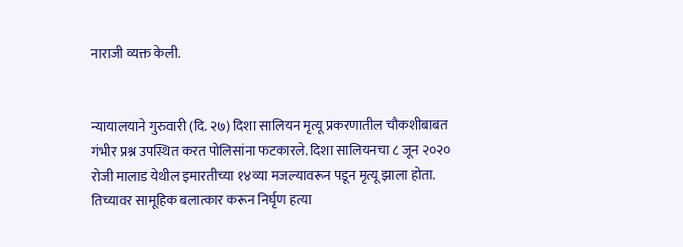नाराजी व्यक्त केली.


न्यायालयाने गुरुवारी (दि. २७) दिशा सालियन मृत्यू प्रकरणातील चौकशीबाबत गंभीर प्रश्न उपस्थित करत पोलिसांना फटकारले. दिशा सालियनचा ८ जून २०२० रोजी मालाड येथील इमारतीच्या १४व्या मजल्यावरून पडून मृत्यू झाला होता. तिच्यावर सामूहिक बलात्कार करून निर्घृण हत्या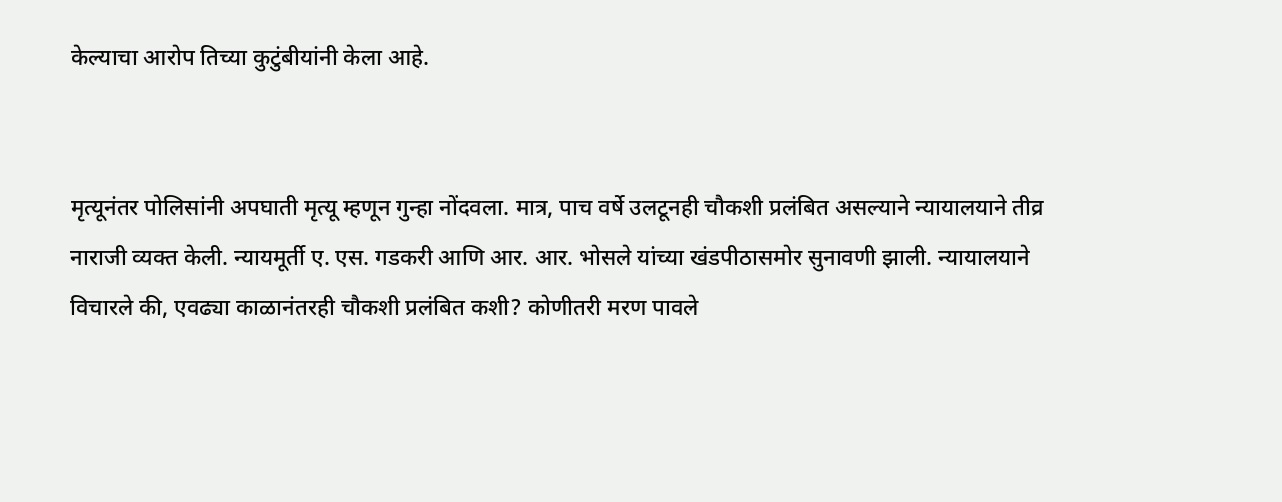केल्याचा आरोप तिच्या कुटुंबीयांनी केला आहे.


मृत्यूनंतर पोलिसांनी अपघाती मृत्यू म्हणून गुन्हा नोंदवला. मात्र, पाच वर्षे उलटूनही चौकशी प्रलंबित असल्याने न्यायालयाने तीव्र नाराजी व्यक्त केली. न्यायमूर्ती ए. एस. गडकरी आणि आर. आर. भोसले यांच्या खंडपीठासमोर सुनावणी झाली. न्यायालयाने विचारले की, एवढ्या काळानंतरही चौकशी प्रलंबित कशी? कोणीतरी मरण पावले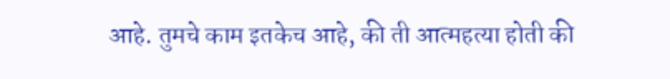आहे. तुमचे काम इतकेच आहे, की ती आत्महत्या होती की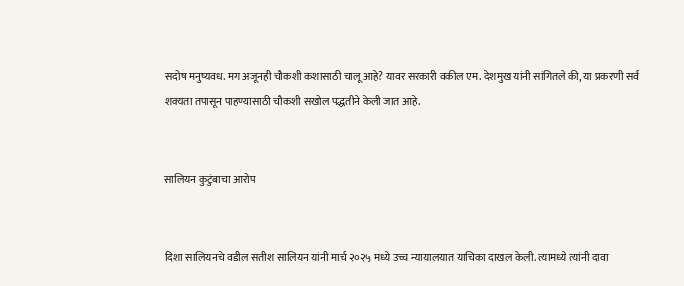सदोष मनुष्यवध. मग अजूनही चौकशी कशासाठी चालू आहे? यावर सरकारी वकील एम. देशमुख यांनी सांगितले की, या प्रकरणी सर्व शक्यता तपासून पाहण्यासाठी चौकशी सखोल पद्धतीने केली जात आहे.


सालियन कुटुंबाचा आरोप


दिशा सालियनचे वडील सतीश सालियन यांनी मार्च २०२५ मध्ये उच्च न्यायालयात याचिका दाखल केली. त्यामध्ये त्यांनी दावा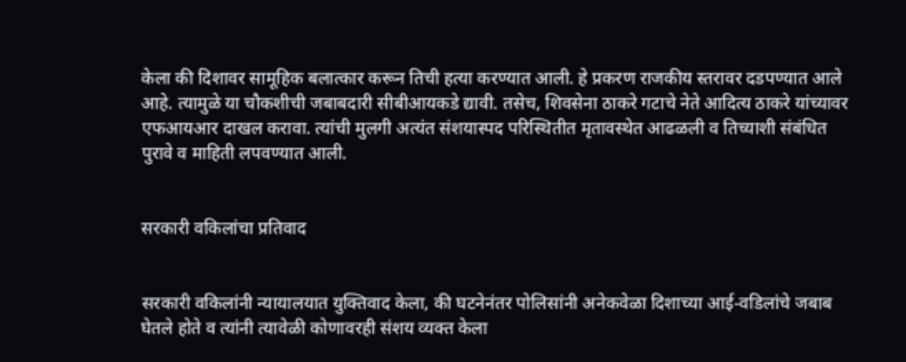केला की दिशावर सामूहिक बलात्कार करून तिची हत्या करण्यात आली. हे प्रकरण राजकीय स्तरावर दडपण्यात आले आहे. त्यामुळे या चौकशीची जबाबदारी सीबीआयकडे द्यावी. तसेच, शिवसेना ठाकरे गटाचे नेते आदित्य ठाकरे यांच्यावर एफआयआर दाखल करावा. त्यांची मुलगी अत्यंत संशयास्पद परिस्थितीत मृतावस्थेत आढळली व तिच्याशी संबंधित पुरावे व माहिती लपवण्यात आली.


सरकारी वकिलांचा प्रतिवाद


सरकारी वकिलांनी न्यायालयात युक्तिवाद केला, की घटनेनंतर पोलिसांनी अनेकवेळा दिशाच्या आई-वडिलांचे जबाब घेतले होते व त्यांनी त्यावेळी कोणावरही संशय व्यक्त केला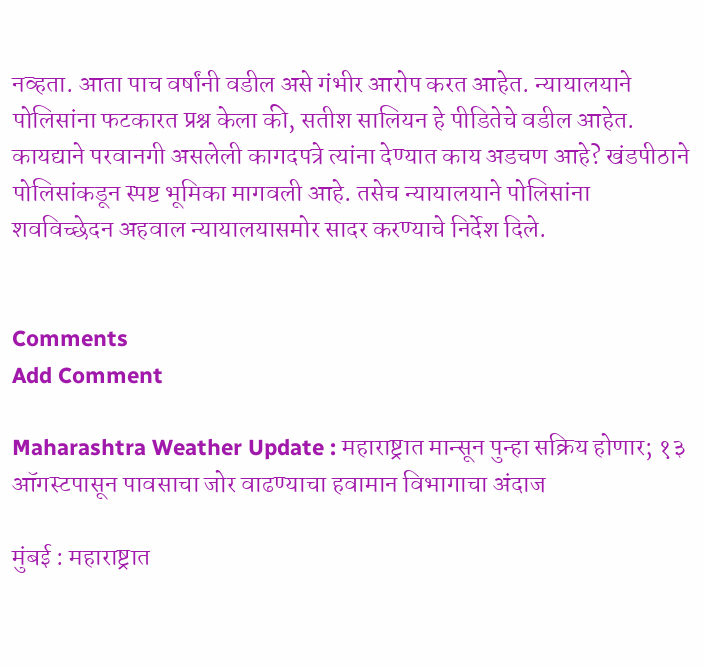नव्हता. आता पाच वर्षांनी वडील असे गंभीर आरोप करत आहेत. न्यायालयाने पोलिसांना फटकारत प्रश्न केला की, सतीश सालियन हे पीडितेचे वडील आहेत. कायद्याने परवानगी असलेली कागदपत्रे त्यांना देण्यात काय अडचण आहे? खंडपीठाने पोलिसांकडून स्पष्ट भूमिका मागवली आहे. तसेच न्यायालयाने पोलिसांना शवविच्छेदन अहवाल न्यायालयासमोर सादर करण्याचे निर्देश दिले.


Comments
Add Comment

Maharashtra Weather Update : महाराष्ट्रात मान्सून पुन्हा सक्रिय होणार; १३ ऑगस्टपासून पावसाचा जोर वाढण्याचा हवामान विभागाचा अंदाज

मुंबई : महाराष्ट्रात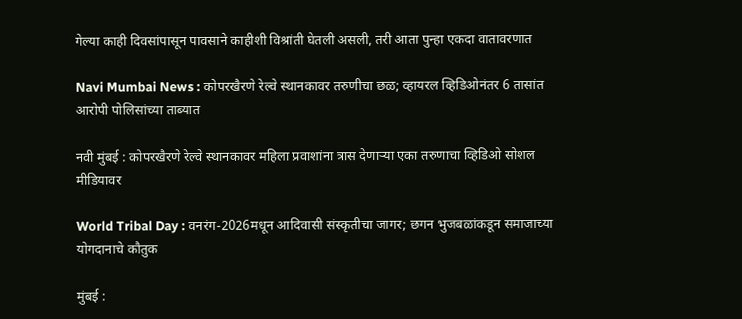गेल्या काही दिवसांपासून पावसाने काहीशी विश्रांती घेतली असली, तरी आता पुन्हा एकदा वातावरणात

Navi Mumbai News : कोपरखैरणे रेल्वे स्थानकावर तरुणीचा छळ; व्हायरल व्हिडिओनंतर 6 तासांत आरोपी पोलिसांच्या ताब्यात

नवी मुंबई : कोपरखैरणे रेल्वे स्थानकावर महिला प्रवाशांना त्रास देणाऱ्या एका तरुणाचा व्हिडिओ सोशल मीडियावर

World Tribal Day : वनरंग-2026मधून आदिवासी संस्कृतीचा जागर; छगन भुजबळांकडून समाजाच्या योगदानाचे कौतुक

मुंबई :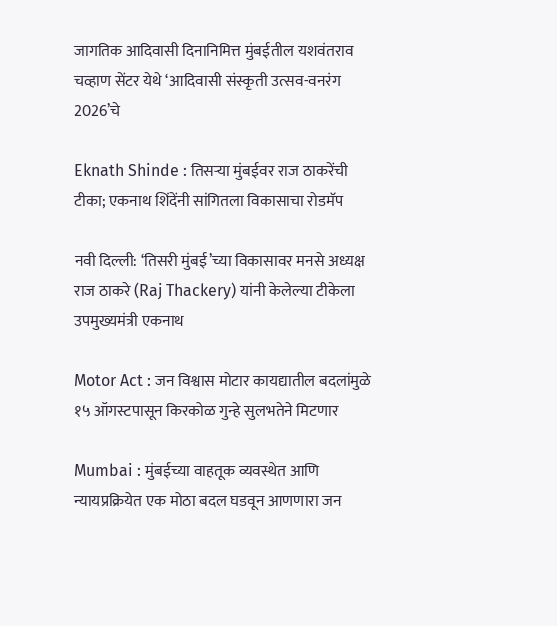जागतिक आदिवासी दिनानिमित्त मुंबईतील यशवंतराव चव्हाण सेंटर येथे ‘आदिवासी संस्कृती उत्सव-वनरंग 2026’चे

Eknath Shinde : तिसऱ्या मुंबईवर राज ठाकरेंची टीका; एकनाथ शिंदेंनी सांगितला विकासाचा रोडमॅप

नवी दिल्ली: ‘तिसरी मुंबई’च्या विकासावर मनसे अध्यक्ष राज ठाकरे (Raj Thackery) यांनी केलेल्या टीकेला उपमुख्यमंत्री एकनाथ

Motor Act : जन विश्वास मोटार कायद्यातील बदलांमुळे १५ ऑगस्टपासून किरकोळ गुन्हे सुलभतेने मिटणार

Mumbai : मुंबईच्या वाहतूक व्यवस्थेत आणि न्यायप्रक्रियेत एक मोठा बदल घडवून आणणारा जन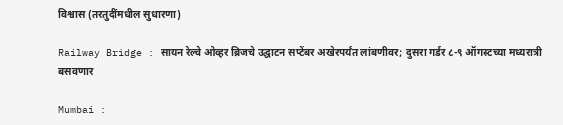विश्वास (तरतुदींमधील सुधारणा)

Railway Bridge : सायन रेल्वे ओव्हर ब्रिजचे उद्घाटन सप्टेंबर अखेरपर्यंत लांबणीवर; दुसरा गर्डर ८-९ ऑगस्टच्या मध्यरात्री बसवणार

Mumbai :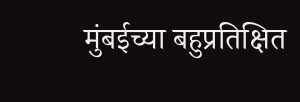मुंबईच्या बहुप्रतिक्षित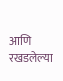आणि रखडलेल्या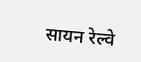सायन रेल्वे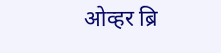ओव्हर ब्रि